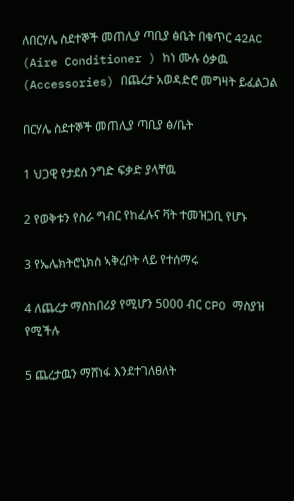ለበርሃሌ ስደተኞች መጠሊያ ጣቢያ ፅቤት በቁጥር 42AC (Aire Conditioner ) ከነ ሙሉ ዕቃዉ (Accessories) በጨረታ አወዳድሮ መግዛት ይፈልጋል

በርሃሌ ስደተኞች መጠሊያ ጣቢያ ፅ/ቤት

1 ህጋዊ የታደሰ ንግድ ፍቃድ ያላቸዉ

2 የወቅቱን የስራ ግብር የከፈሉና ቫት ተመዝጋቢ የሆኑ

3 የኤሌክትሮኒክስ ኣቅረቦት ላይ የተሰማሩ

4 ለጨረታ ማስከበሪያ የሚሆን 5000 ብር CPO ማስያዝ የሚችሉ

5 ጨረታዉን ማሸነፋ እንደተገለፀለት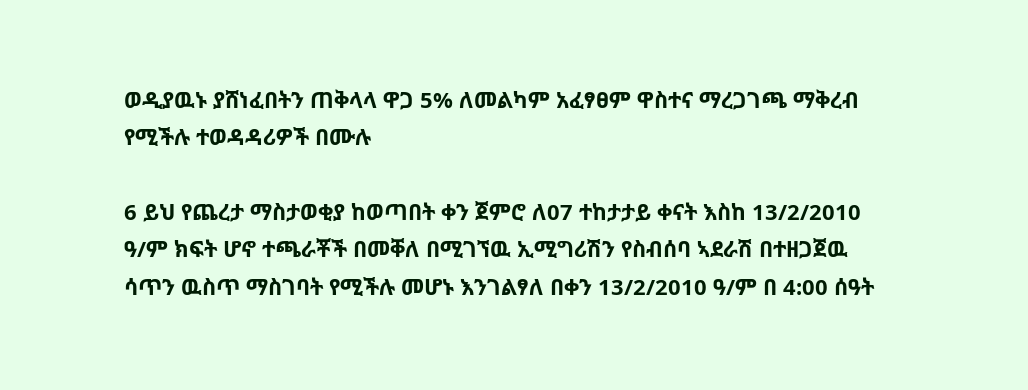ወዲያዉኑ ያሸነፈበትን ጠቅላላ ዋጋ 5% ለመልካም አፈፃፀም ዋስተና ማረጋገጫ ማቅረብ የሚችሉ ተወዳዳሪዎች በሙሉ

6 ይህ የጨረታ ማስታወቂያ ከወጣበት ቀን ጀምሮ ለ07 ተከታታይ ቀናት እስከ 13/2/2010 ዓ/ም ክፍት ሆኖ ተጫራቾች በመቐለ በሚገኘዉ ኢሚግሪሽን የስብሰባ ኣደራሽ በተዘጋጀዉ ሳጥን ዉስጥ ማስገባት የሚችሉ መሆኑ እንገልፃለ በቀን 13/2/2010 ዓ/ም በ 4:00 ሰዓት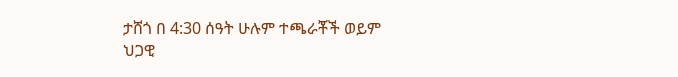ታሸጎ በ 4:30 ሰዓት ሁሉም ተጫራቾች ወይም ህጋዊ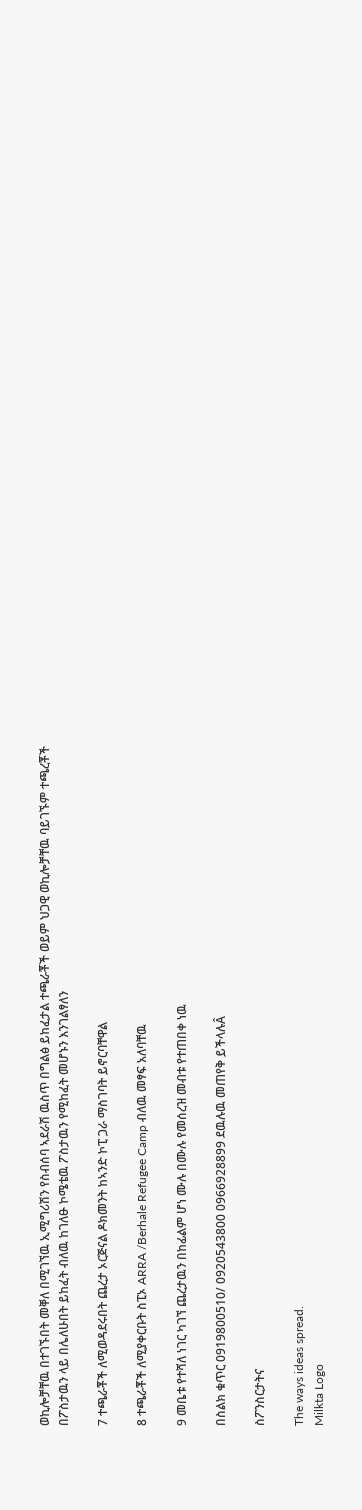ወኪሎቻቸዉ በተገኙበት መቐለ በሚገኘዉ ኢሚግሪሽን የስብሰባ ኣደራሽ ዉስጥ በግልፅ ይከፈታል ተጫራቾች ወይም ህጋዊ ወኪሎቻቸዉ ባይገኙም ተጫረቾች በፖስታዉን ላይ በሌለሁበት ይከፈት ብለዉ ከገለፁ ኮሜቴዉ ፖስታዉን የሚከፈት መሆኑን እንገልፃለን

7 ተጫራቾች ለሚወዳደሩበት ጨረታ ኦርጅናል ዶክመንት ከኣንድ ኮፒ ጋራ ማስገባት ይኖርባቸዋል

8 ተጫራቾች ለሚያቀርቡት ስፒኦ ARRA /Berhale Refugee Camp ብለዉ መፃፍ አለባቸዉ

9 መቤቱ የተሻለ ነገር ካገኘ ጨረታዉን በከፊልም ሆነ ሙሉ በሙሉ የመሰረዝ መብቱ የተጠበቀ ነዉ

በስልክ ቁጥር 0919800510/ 0920543800 0966928899 ደዉሉዉ መጠየቅ ይችላሉÂ

ስፖንስርታትና

The ways ideas spread.
Milkta Logo